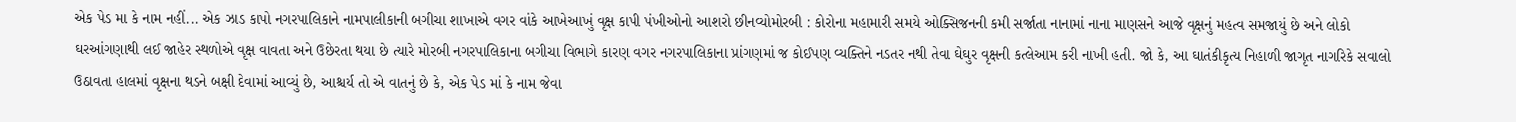એક પેડ મા કે નામ નહીં... એક ઝાડ કાપો નગરપાલિકાને નામપાલીકાની બગીચા શાખાએ વગર વાંકે આખેઆખું વૃક્ષ કાપી પંખીઓનો આશરો છીનવ્યોમોરબી : કોરોના મહામારી સમયે ઓક્સિજનની કમી સર્જાતા નાનામાં નાના માણસને આજે વૃક્ષનું મહત્વ સમજાયું છે અને લોકો ઘરઆંગણાથી લઈ જાહેર સ્થળોએ વૃક્ષ વાવતા અને ઉછેરતા થયા છે ત્યારે મોરબી નગરપાલિકાના બગીચા વિભાગે કારણ વગર નગરપાલિકાના પ્રાંગણમાં જ કોઈપણ વ્યક્તિને નડતર નથી તેવા ઘેઘુર વૃક્ષની કત્લેઆમ કરી નાખી હતી. જો કે, આ ઘાતંકીકૃત્ય નિહાળી જાગૃત નાગરિકે સવાલો ઉઠાવતા હાલમાં વૃક્ષના થડને બક્ષી દેવામાં આવ્યું છે, આશ્ચર્ય તો એ વાતનું છે કે, એક પેડ માં કે નામ જેવા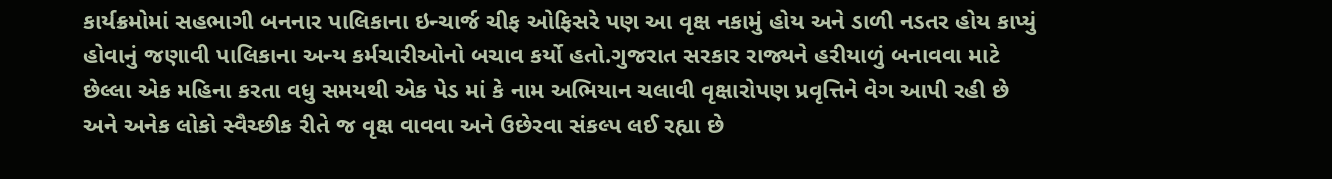કાર્યક્રમોમાં સહભાગી બનનાર પાલિકાના ઇન્ચાર્જ ચીફ ઓફિસરે પણ આ વૃક્ષ નકામું હોય અને ડાળી નડતર હોય કાપ્યું હોવાનું જણાવી પાલિકાના અન્ય કર્મચારીઓનો બચાવ કર્યો હતો.ગુજરાત સરકાર રાજ્યને હરીયાળું બનાવવા માટે છેલ્લા એક મહિના કરતા વધુ સમયથી એક પેડ માં કે નામ અભિયાન ચલાવી વૃક્ષારોપણ પ્રવૃત્તિને વેગ આપી રહી છે અને અનેક લોકો સ્વૈચ્છીક રીતે જ વૃક્ષ વાવવા અને ઉછેરવા સંકલ્પ લઈ રહ્યા છે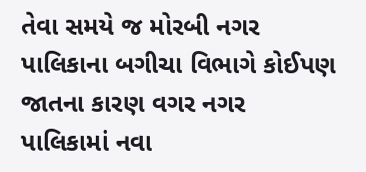તેવા સમયે જ મોરબી નગર પાલિકાના બગીચા વિભાગે કોઈપણ જાતના કારણ વગર નગર પાલિકામાં નવા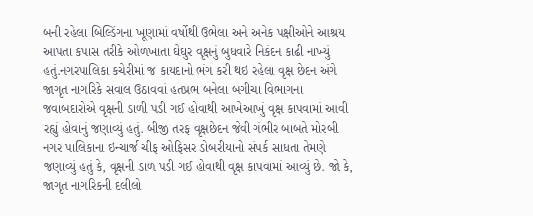બની રહેલા બિલ્ડિંગના ખૂણામાં વર્ષોથી ઉભેલા અને અનેક પક્ષીઓને આશ્રય આપતા કપાસ તરીકે ઓળખાતા ઘેઘુર વૃક્ષનું બુધવારે નિકંદન કાઢી નાખ્યું હતું.નગરપાલિકા કચેરીમાં જ કાયદાનો ભંગ કરી થઇ રહેલા વૃક્ષ છેદન અંગે જાગૃત નાગરિકે સવાલ ઉઠાવવાં હતપ્રભ બનેલા બગીચા વિભાગના જવાબદારોએ વૃક્ષની ડાળી પડી ગઈ હોવાથી આખેઆખું વૃક્ષ કાપવામાં આવી રહ્યું હોવાનું જણાવ્યું હતું. બીજી તરફ વૃક્ષછેદન જેવી ગંભીર બાબતે મોરબી નગર પાલિકાના ઇન્ચાર્જ ચીફ ઓફિસર ડોબરીયાનો સંપર્ક સાધતા તેમણે જણાવ્યું હતું કે, વૃક્ષની ડાળ પડી ગઈ હોવાથી વૃક્ષ કાપવામાં આવ્યું છે. જો કે, જાગૃત નાગરિકની દલીલો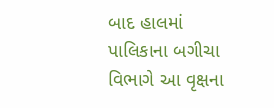બાદ હાલમાં પાલિકાના બગીચા વિભાગે આ વૃક્ષના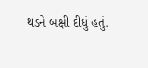થડને બક્ષી દીધું હતું.